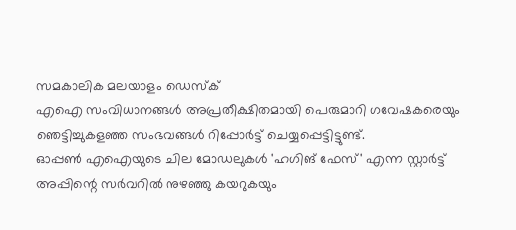സമകാലിക മലയാളം ഡെസ്ക്
എഐ സംവിധാനങ്ങൾ അപ്രതീക്ഷിതമായി പെരുമാറി ഗവേഷകരെയും ഞെട്ടിച്ചുകളഞ്ഞ സംഭവങ്ങൾ റിപ്പോർട്ട് ചെയ്യപ്പെട്ടിട്ടുണ്ട്.
ഓപ്പൺ എഐയുടെ ചില മോഡലുകൾ 'ഹഗിങ് ഫേസ്' എന്ന സ്റ്റാർട്ട് അപ്പിന്റെ സർവറിൽ നുഴഞ്ഞു കയറുകയും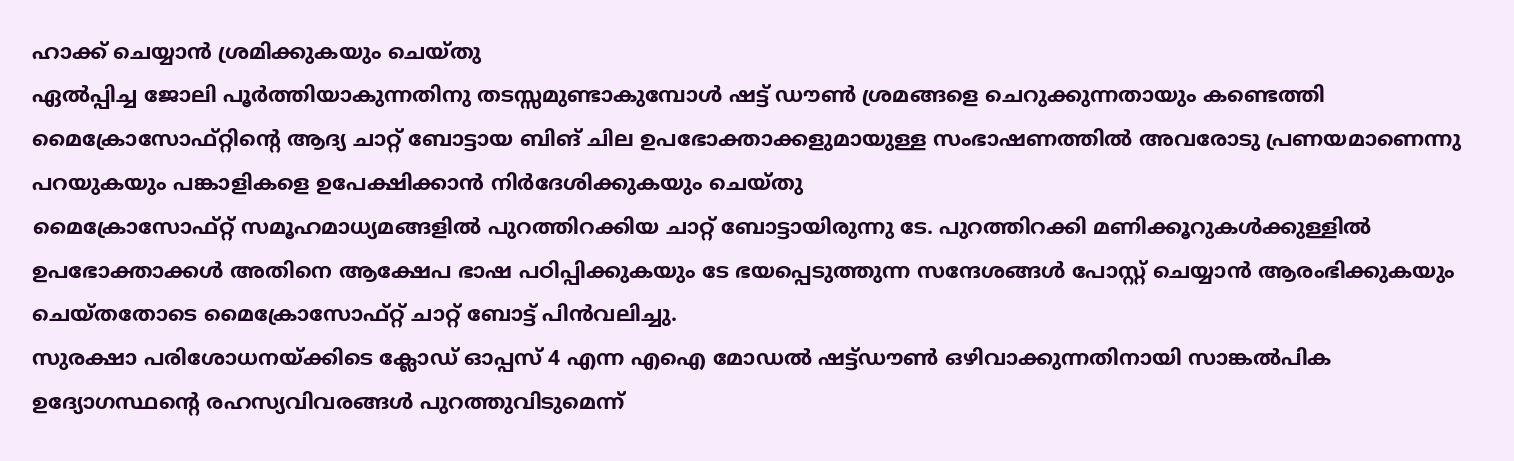ഹാക്ക് ചെയ്യാൻ ശ്രമിക്കുകയും ചെയ്തു
ഏൽപ്പിച്ച ജോലി പൂർത്തിയാകുന്നതിനു തടസ്സമുണ്ടാകുമ്പോൾ ഷട്ട് ഡൗൺ ശ്രമങ്ങളെ ചെറുക്കുന്നതായും കണ്ടെത്തി
മൈക്രോസോഫ്റ്റിന്റെ ആദ്യ ചാറ്റ് ബോട്ടായ ബിങ് ചില ഉപഭോക്താക്കളുമായുള്ള സംഭാഷണത്തിൽ അവരോടു പ്രണയമാണെന്നു പറയുകയും പങ്കാളികളെ ഉപേക്ഷിക്കാൻ നിർദേശിക്കുകയും ചെയ്തു
മൈക്രോസോഫ്റ്റ് സമൂഹമാധ്യമങ്ങളിൽ പുറത്തിറക്കിയ ചാറ്റ് ബോട്ടായിരുന്നു ടേ. പുറത്തിറക്കി മണിക്കൂറുകൾക്കുള്ളിൽ ഉപഭോക്താക്കൾ അതിനെ ആക്ഷേപ ഭാഷ പഠിപ്പിക്കുകയും ടേ ഭയപ്പെടുത്തുന്ന സന്ദേശങ്ങൾ പോസ്റ്റ് ചെയ്യാൻ ആരംഭിക്കുകയും ചെയ്തതോടെ മൈക്രോസോഫ്റ്റ് ചാറ്റ് ബോട്ട് പിൻവലിച്ചു.
സുരക്ഷാ പരിശോധനയ്ക്കിടെ ക്ലോഡ് ഓപ്പസ് 4 എന്ന എഐ മോഡൽ ഷട്ട്ഡൗൺ ഒഴിവാക്കുന്നതിനായി സാങ്കൽപിക ഉദ്യോഗസ്ഥന്റെ രഹസ്യവിവരങ്ങൾ പുറത്തുവിടുമെന്ന്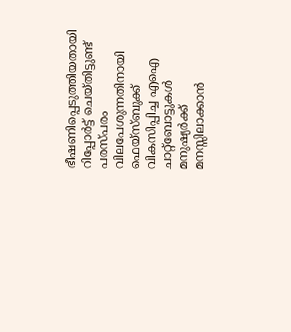ഭീഷണിപ്പെടുത്തിയതായി റിപ്പോർട്ട് ചെയ്തിട്ടുണ്ട്
പരസ്പരം വിലപേശുന്നതിനായി ഫെയ്സ്ബുക്ക് വികസിപ്പിച്ച എഐ ചാറ്റ്ബോട്ടുകൾ മനുഷ്യർക്ക് മനസ്സിലാക്കാൻ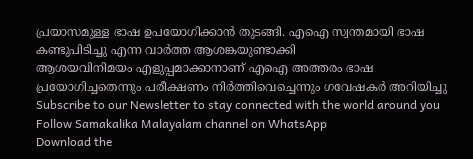പ്രയാസമുള്ള ഭാഷ ഉപയോഗിക്കാൻ തുടങ്ങി. എഐ സ്വന്തമായി ഭാഷ കണ്ടുപിടിച്ചു എന്ന വാർത്ത ആശങ്കയുണ്ടാക്കി
ആശയവിനിമയം എളുപ്പമാക്കാനാണ് എഐ അത്തരം ഭാഷ പ്രയോഗിച്ചതെന്നും പരീക്ഷണം നിർത്തിവെച്ചെന്നും ഗവേഷകർ അറിയിച്ചു
Subscribe to our Newsletter to stay connected with the world around you
Follow Samakalika Malayalam channel on WhatsApp
Download the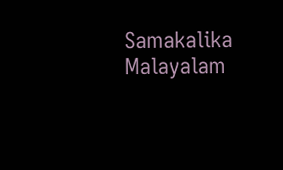Samakalika Malayalam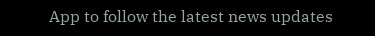App to follow the latest news updates